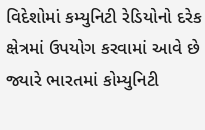વિદેશોમાં કમ્યુનિટી રેડિયોનો દરેક ક્ષેત્રમાં ઉપયોગ કરવામાં આવે છે જ્યારે ભારતમાં કોમ્યુનિટી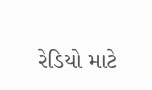રેડિયો માટે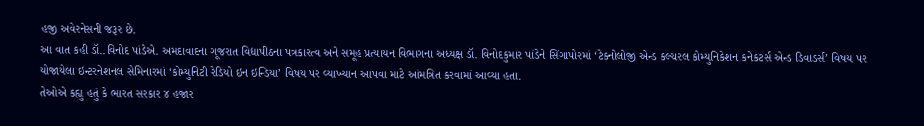હજી અવેરનેસની જરૂર છે.
આ વાત કહી ડૉ..વિનોદ પાંડેએ. અમદાવાદના ગૂજરાત વિદ્યાપીઠના પત્રકારત્વ અને સમૂહ પ્રત્યાયન વિભાગના અધ્યક્ષ ડૉ. વિનોદકુમાર પાંડેને સિંગાપોરમાં ‘ટેક્નોલોજી એન્ડ કલ્ચરલ કોમ્યુનિકેશન કનેકટર્સ એન્ડ ડિવાડર્સ’ વિષય પર યોજાયેલા ઇન્ટરનેશનલ સેમિનારમાં ‘કોમ્યુનિટી રેડિયો ઇન ઇન્ડિયા’ વિષય પર વ્યાખ્યાન આપવા માટે આંમત્રિત કરવામાં આવ્યા હતા.
તેઓએ કહ્યુ હતું કે ભારત સરકાર ૪ હજાર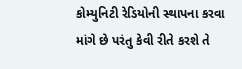કોમ્યુનિટી રેડિયોની સ્થાપના કરવા માંગે છે પરંતુ કેવી રીતે કરશે તે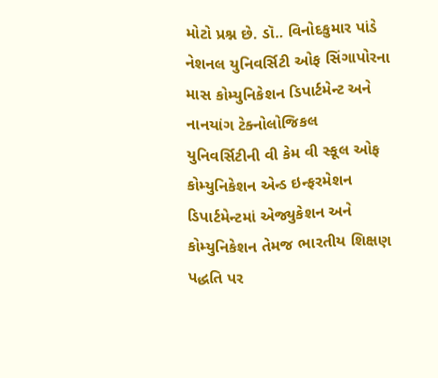મોટો પ્રશ્ન છે. ડૉ.. વિનોદકુમાર પાંડે નેશનલ યુનિવર્સિટી ઓફ સિંગાપોરના માસ કોમ્યુનિકેશન ડિપાર્ટમેન્ટ અને નાનયાંગ ટેક્નોલોજિકલ યુનિવર્સિટીની વી કેમ વી સ્કૂલ ઓફ કોમ્યુનિકેશન એન્ડ ઇન્ફરમેશન ડિપાર્ટમેન્ટમાં એજ્યુકેશન અને કોમ્યુનિકેશન તેમજ ભારતીય શિક્ષણ પદ્ધતિ પર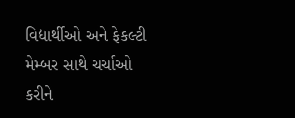વિદ્યાર્થીઓ અને ફેકલ્ટી મેમ્બર સાથે ચર્ચાઓ કરીને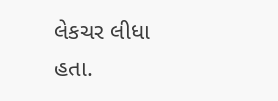લેકચર લીધા હતા.